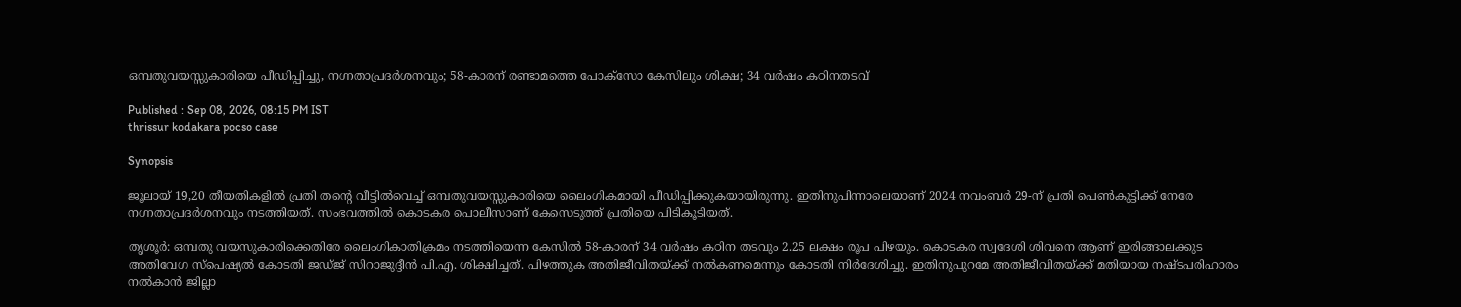ഒമ്പതുവയസ്സുകാരിയെ പീഡിപ്പിച്ചു, നഗ്നതാപ്രദർശനവും; 58-കാരന് രണ്ടാമത്തെ പോക്സോ കേസിലും ശിക്ഷ; 34 വർഷം കഠിനതടവ്

Published : Sep 08, 2026, 08:15 PM IST
thrissur kodakara pocso case

Synopsis

ജൂലായ് 19,20 തീയതികളിൽ പ്രതി തന്റെ വീട്ടിൽവെച്ച് ഒമ്പതുവയസ്സുകാരിയെ ലൈംഗികമായി പീഡിപ്പിക്കുകയായിരുന്നു. ഇതിനുപിന്നാലെയാണ് 2024 നവംബർ 29-ന് പ്രതി പെൺകുട്ടിക്ക് നേരേ നഗ്നതാപ്രദർശനവും നടത്തിയത്. സംഭവത്തിൽ കൊടകര പൊലീസാണ് കേസെടുത്ത് പ്രതിയെ പിടികൂടിയത്.

തൃശൂര്‍: ഒമ്പതു വയസുകാരിക്കെതിരേ ലൈംഗികാതിക്രമം നടത്തിയെന്ന കേസിൽ 58-കാരന് 34 വര്‍ഷം കഠിന തടവും 2.25 ലക്ഷം രൂപ പിഴയും. കൊടകര സ്വദേശി ശിവനെ ആണ് ഇരിങ്ങാലക്കുട അതിവേഗ സ്‌പെഷ്യല്‍ കോടതി ജഡ്ജ് സിറാജുദ്ദീന്‍ പി.എ. ശിക്ഷിച്ചത്. പിഴത്തുക അതിജീവിതയ്ക്ക് നൽകണമെന്നും കോടതി നിർദേശിച്ചു. ഇതിനുപുറമേ അതിജീവിതയ്ക്ക് മതിയായ നഷ്ടപരിഹാരം നൽകാൻ ജില്ലാ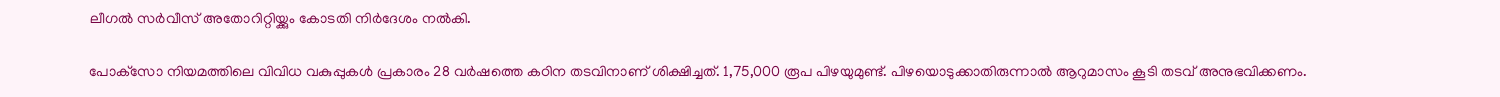ലീഗൽ സർവീസ് അതോറിറ്റിയ്ക്കും കോടതി നിർദേശം നൽകി.

പോക്‌സോ നിയമത്തിലെ വിവിധ വകുപ്പുകള്‍ പ്രകാരം 28 വര്‍ഷത്തെ കഠിന തടവിനാണ് ശിക്ഷിച്ചത്. 1,75,000 രൂപ പിഴയുമുണ്ട്. പിഴയൊടുക്കാതിരുന്നാല്‍ ആറുമാസം കൂടി തടവ് അനുഭവിക്കണം.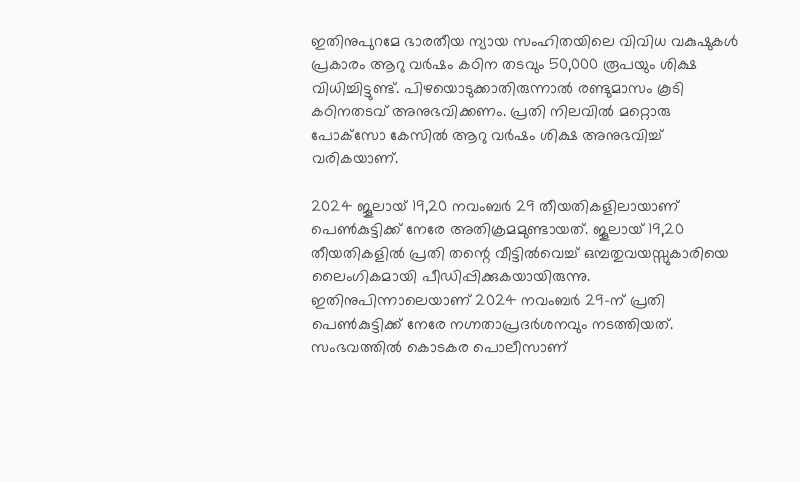ഇതിനുപുറമേ ഭാരതീയ ന്യായ സംഹിതയിലെ വിവിധ വകുഷുകള്‍ പ്രകാരം ആറു വര്‍ഷം കഠിന തടവും 50,000 രൂപയും ശിക്ഷ വിധിച്ചിട്ടുണ്ട്. പിഴയൊടുക്കാതിരുന്നാല്‍ രണ്ടുമാസം കൂടി കഠിനതടവ് അനുഭവിക്കണം. പ്രതി നിലവില്‍ മറ്റൊരു പോക്‌സോ കേസില്‍ ആറു വര്‍ഷം ശിക്ഷ അനുഭവിച്ച് വരികയാണ്.

2024 ജൂലായ് 19,20 നവംബർ 29 തീയതികളിലായാണ് പെൺകുട്ടിക്ക് നേരേ അതിക്രമമുണ്ടായത്. ജൂലായ് 19,20 തീയതികളിൽ പ്രതി തന്റെ വീട്ടിൽവെച്ച് ഒമ്പതുവയസ്സുകാരിയെ ലൈംഗികമായി പീഡിപ്പിക്കുകയായിരുന്നു. ഇതിനുപിന്നാലെയാണ് 2024 നവംബർ 29-ന് പ്രതി പെൺകുട്ടിക്ക് നേരേ നഗ്നതാപ്രദർശനവും നടത്തിയത്. സംഭവത്തിൽ കൊടകര പൊലീസാണ്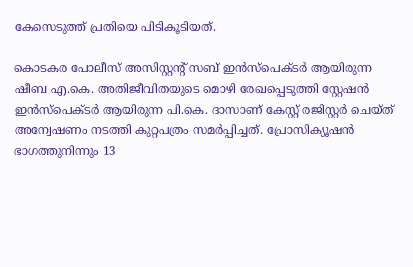കേസെടുത്ത് പ്രതിയെ പിടികൂടിയത്.

കൊടകര പോലീസ് അസിസ്റ്റന്റ് സബ് ഇന്‍സ്‌പെക്ടര്‍ ആയിരുന്ന ഷീബ എ.കെ. അതിജീവിതയുടെ മൊഴി രേഖപ്പെടുത്തി സ്റ്റേഷന്‍ ഇന്‍സ്‌പെക്ടര്‍ ആയിരുന്ന പി.കെ. ദാസാണ് കേസ്റ്റ് രജിസ്റ്റര്‍ ചെയ്ത് അന്വേഷണം നടത്തി കുറ്റപത്രം സമര്‍പ്പിച്ചത്. പ്രോസിക്യൂഷന്‍ ഭാഗത്തുനിന്നും 13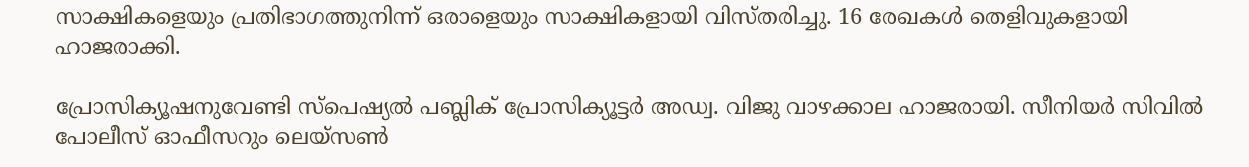സാക്ഷികളെയും പ്രതിഭാഗത്തുനിന്ന് ഒരാളെയും സാക്ഷികളായി വിസ്തരിച്ചു. 16 രേഖകൾ തെളിവുകളായി ഹാജരാക്കി.

പ്രോസിക്യൂഷനുവേണ്ടി സ്‌പെഷ്യല്‍ പബ്ലിക് പ്രോസിക്യൂട്ടര്‍ അഡ്വ. വിജു വാഴക്കാല ഹാജരായി. സീനിയര്‍ സിവില്‍ പോലീസ് ഓഫീസറും ലെയ്‌സണ്‍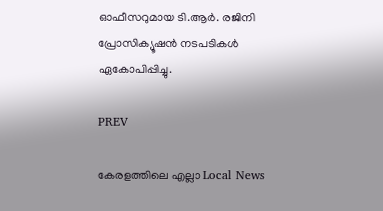ഓഫീസറുമായ ടി.ആര്‍. രജിനി പ്രോസിക്യൂഷന്‍ നടപടികള്‍ ഏകോപിപ്പിച്ചു.

PREV

കേരളത്തിലെ എല്ലാ Local News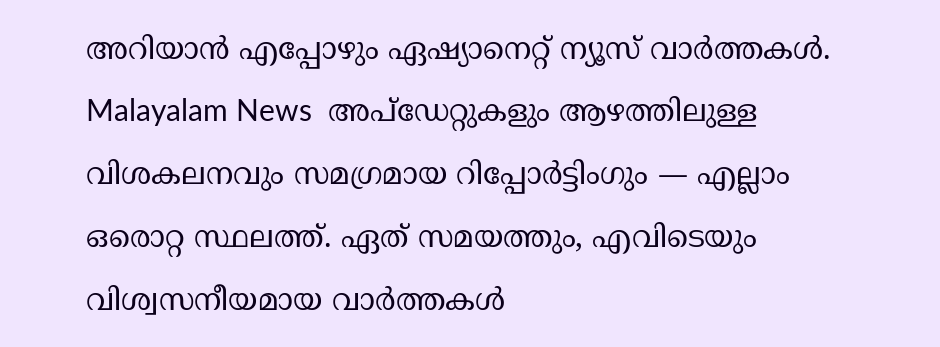അറിയാൻ എപ്പോഴും ഏഷ്യാനെറ്റ് ന്യൂസ് വാർത്തകൾ. Malayalam News  അപ്‌ഡേറ്റുകളും ആഴത്തിലുള്ള വിശകലനവും സമഗ്രമായ റിപ്പോർട്ടിംഗും — എല്ലാം ഒരൊറ്റ സ്ഥലത്ത്. ഏത് സമയത്തും, എവിടെയും വിശ്വസനീയമായ വാർത്തകൾ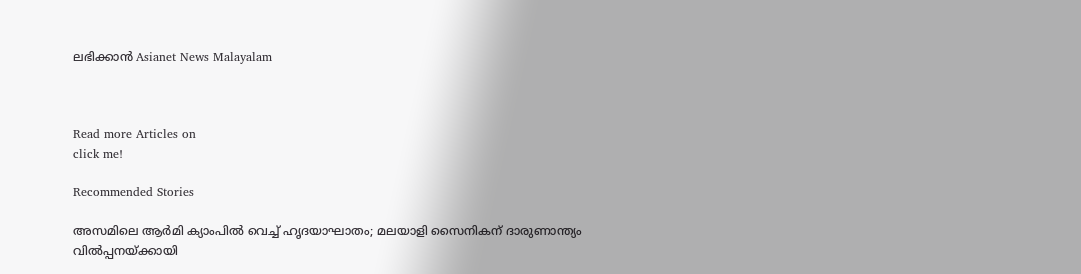ലഭിക്കാൻ Asianet News Malayalam



Read more Articles on
click me!

Recommended Stories

അസമിലെ ആര്‍മി ക്യാംപില്‍ വെച്ച് ഹൃദയാഘാതം; മലയാളി സൈനികന് ദാരുണാന്ത്യം
വിൽപ്പനയ്ക്കായി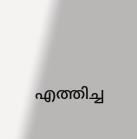എത്തിച്ച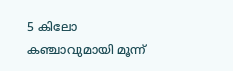5 കിലോ കഞ്ചാവുമായി മൂന്ന്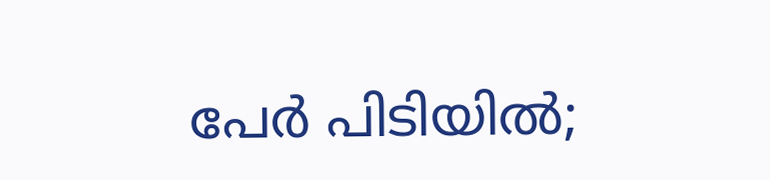പേർ പിടിയിൽ;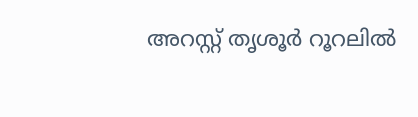അറസ്റ്റ് തൃശൂർ റൂറലിൽ